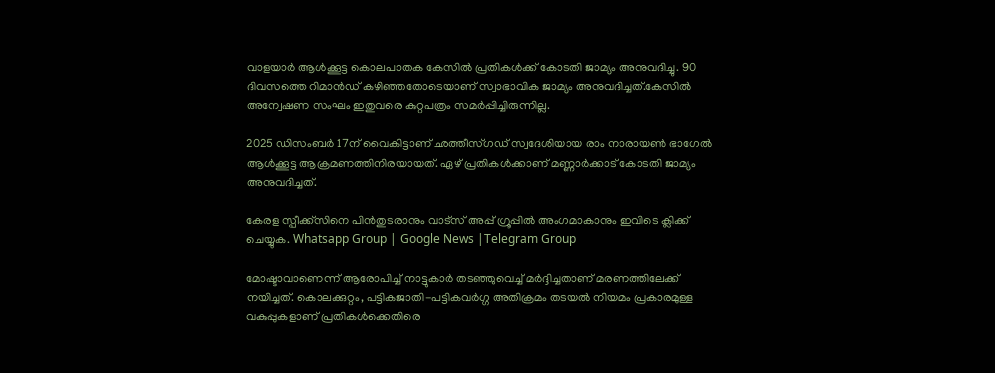വാളയാർ ആള്‍ക്കൂട്ട കൊലപാതക കേസില്‍ പ്രതികള്‍ക്ക് കോടതി ജാമ്യം അനുവദിച്ചു. 90 ദിവസത്തെ റിമാൻഡ് കഴിഞ്ഞതോടെയാണ് സ്വാഭാവിക ജാമ്യം അനുവദിച്ചത്.കേസില്‍ അന്വേഷണ സംഘം ഇതുവരെ കുറ്റപത്രം സമർപ്പിച്ചിരുന്നില്ല.

2025 ഡിസംബർ 17ന് വൈകിട്ടാണ് ഛത്തീസ്‌ഗഡ് സ്വദേശിയായ രാം നാരായണ്‍ ഭാഗേല്‍ ആള്‍ക്കൂട്ട ആക്രമണത്തിനിരയായത്. ഏഴ് പ്രതികള്‍ക്കാണ് മണ്ണാർക്കാട് കോടതി ജാമ്യം അനുവദിച്ചത്.

കേരള സ്പീക്ക്സിനെ പിൻതുടരാനും വാട്സ് അപ്പ് ഗ്രൂപ്പിൽ അംഗമാകാനും ഇവിടെ ക്ലിക്ക് ചെയ്യുക. Whatsapp Group | Google News |Telegram Group

മോഷ്ടാവാണെന്ന് ആരോപിച്ച്‌ നാട്ടുകാർ തടഞ്ഞുവെച്ച്‌ മർദ്ദിച്ചതാണ് മരണത്തിലേക്ക് നയിച്ചത്. കൊലക്കുറ്റം, പട്ടികജാതി-പട്ടികവർഗ്ഗ അതിക്രമം തടയല്‍ നിയമം പ്രകാരമുള്ള വകുപ്പുകളാണ് പ്രതികള്‍ക്കെതിരെ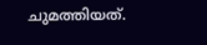ചുമത്തിയത്.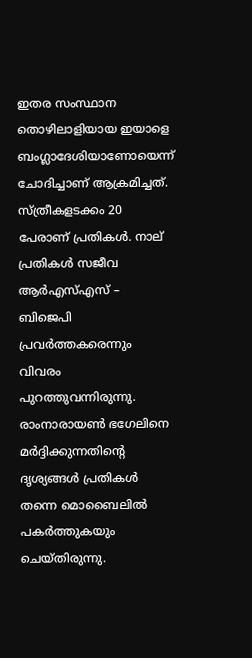ഇതര സംസ്ഥാന തൊഴിലാളിയായ ഇയാളെ ബംഗ്ലാദേശിയാണോയെന്ന് ചോദിച്ചാണ് ആക്രമിച്ചത്. സ്ത്രീകളടക്കം 20 പേരാണ് പ്രതികള്‍. നാല് പ്രതികള്‍ സജീവ ആർഎസ്‌എസ് – ബിജെപി പ്രവർത്തകരെന്നും വിവരം പുറത്തുവന്നിരുന്നു. രാംനാരായണ്‍ ഭഗേലിനെ മർദ്ദിക്കുന്നതിന്റെ ദൃശ്യങ്ങള്‍ പ്രതികള്‍ തന്നെ മൊബൈലില്‍ പകർത്തുകയും ചെയ്തിരുന്നു.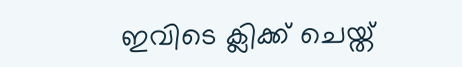ഇവിടെ ക്ലിക്ക് ചെയ്ത്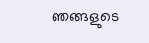ഞങ്ങളുടെ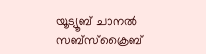യൂട്യൂബ് ചാനൽ സബ്സ്ക്രൈബ്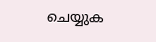ചെയ്യുക